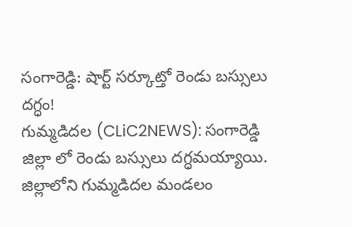సంగారెడ్డి: షార్ట్ సర్కూట్తో రెండు బస్సులు దగ్ధం!
గుమ్మడిదల (CLiC2NEWS): సంగారెడ్డి జిల్లా లో రెండు బస్సులు దగ్ధమయ్యాయి. జిల్లాలోని గుమ్మడిదల మండలం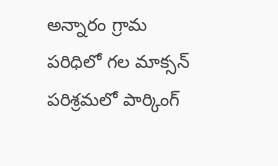అన్నారం గ్రామ పరిధిలో గల మాక్సన్ పరిశ్రమలో పార్కింగ్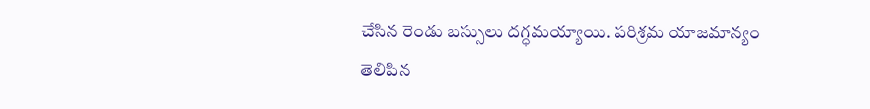చేసిన రెండు బస్సులు దగ్ధమయ్యాయి. పరిశ్రమ యాజమాన్యం తెలిపిన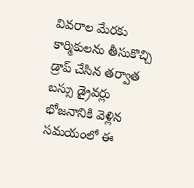వివరాల మేరకు కార్మికులను తీసుకొచ్చి డ్రాప్ చేసిన తర్వాత బస్సు డ్రైవర్లు భోజనానికి వెళ్లిన సమయంలో ఈ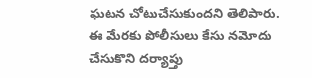ఘటన చోటుచేసుకుందని తెలిపారు. ఈ మేరకు పోలీసులు కేసు నమోదు చేసుకొని దర్యాప్తు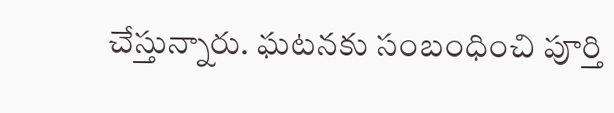చేస్తున్నారు. ఘటనకు సంబంధించి పూర్తి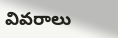వివరాలు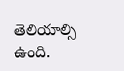తెలియాల్సి ఉంది.